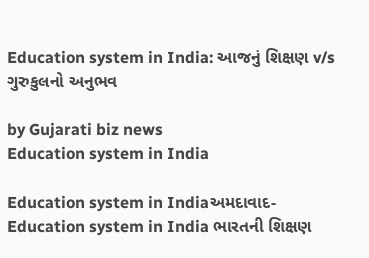Education system in India: આજનું શિક્ષણ v/s ગુરુકુલનો અનુભવ

by Gujarati biz news
Education system in India

Education system in Indiaઅમદાવાદ- Education system in India ભારતની શિક્ષણ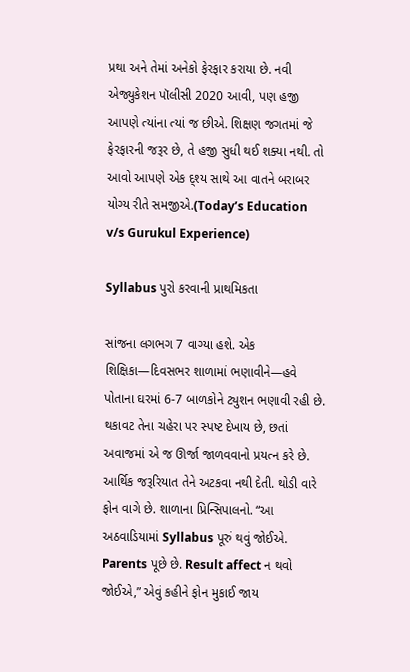પ્રથા અને તેમાં અનેકો ફેરફાર કરાયા છે. નવી એજ્યુકેશન પૉલીસી 2020 આવી, પણ હજી આપણે ત્યાંના ત્યાં જ છીએ. શિક્ષણ જગતમાં જે ફેરફારની જરૂર છે, તે હજી સુધી થઈ શક્યા નથી. તો આવો આપણે એક દ્શ્ય સાથે આ વાતને બરાબર યોગ્ય રીતે સમજીએ.(Today’s Education v/s Gurukul Experience)

Syllabus પુરો કરવાની પ્રાથમિકતા

સાંજના લગભગ 7 વાગ્યા હશે. એક શિક્ષિકા—દિવસભર શાળામાં ભણાવીને—હવે પોતાના ઘરમાં 6-7 બાળકોને ટ્યુશન ભણાવી રહી છે. થકાવટ તેના ચહેરા પર સ્પષ્ટ દેખાય છે, છતાં અવાજમાં એ જ ઊર્જા જાળવવાનો પ્રયત્ન કરે છે. આર્થિક જરૂરિયાત તેને અટકવા નથી દેતી. થોડી વારે ફોન વાગે છે. શાળાના પ્રિન્સિપાલનો. “આ અઠવાડિયામાં Syllabus પૂરું થવું જોઈએ. Parents પૂછે છે. Result affect ન થવો જોઈએ,” એવું કહીને ફોન મુકાઈ જાય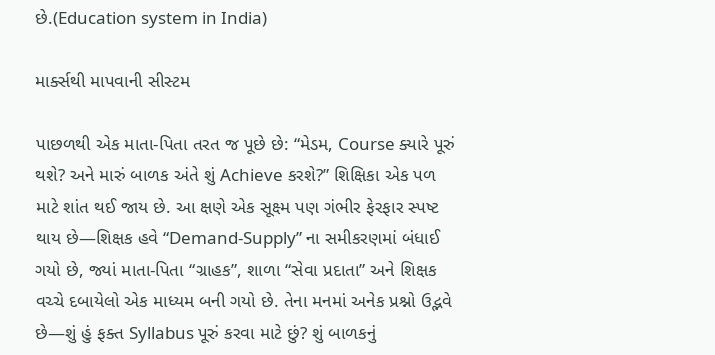છે.(Education system in India)

માર્ક્સથી માપવાની સીસ્ટમ

પાછળથી એક માતા-પિતા તરત જ પૂછે છે: “મેડમ, Course ક્યારે પૂરું થશે? અને મારું બાળક અંતે શું Achieve કરશે?” શિક્ષિકા એક પળ માટે શાંત થઈ જાય છે. આ ક્ષણે એક સૂક્ષ્મ પણ ગંભીર ફેરફાર સ્પષ્ટ થાય છે—શિક્ષક હવે “Demand-Supply” ના સમીકરણમાં બંધાઈ ગયો છે, જ્યાં માતા-પિતા “ગ્રાહક”, શાળા “સેવા પ્રદાતા” અને શિક્ષક વચ્ચે દબાયેલો એક માધ્યમ બની ગયો છે. તેના મનમાં અનેક પ્રશ્નો ઉદ્ભવે છે—શું હું ફક્ત Syllabus પૂરું કરવા માટે છું? શું બાળકનું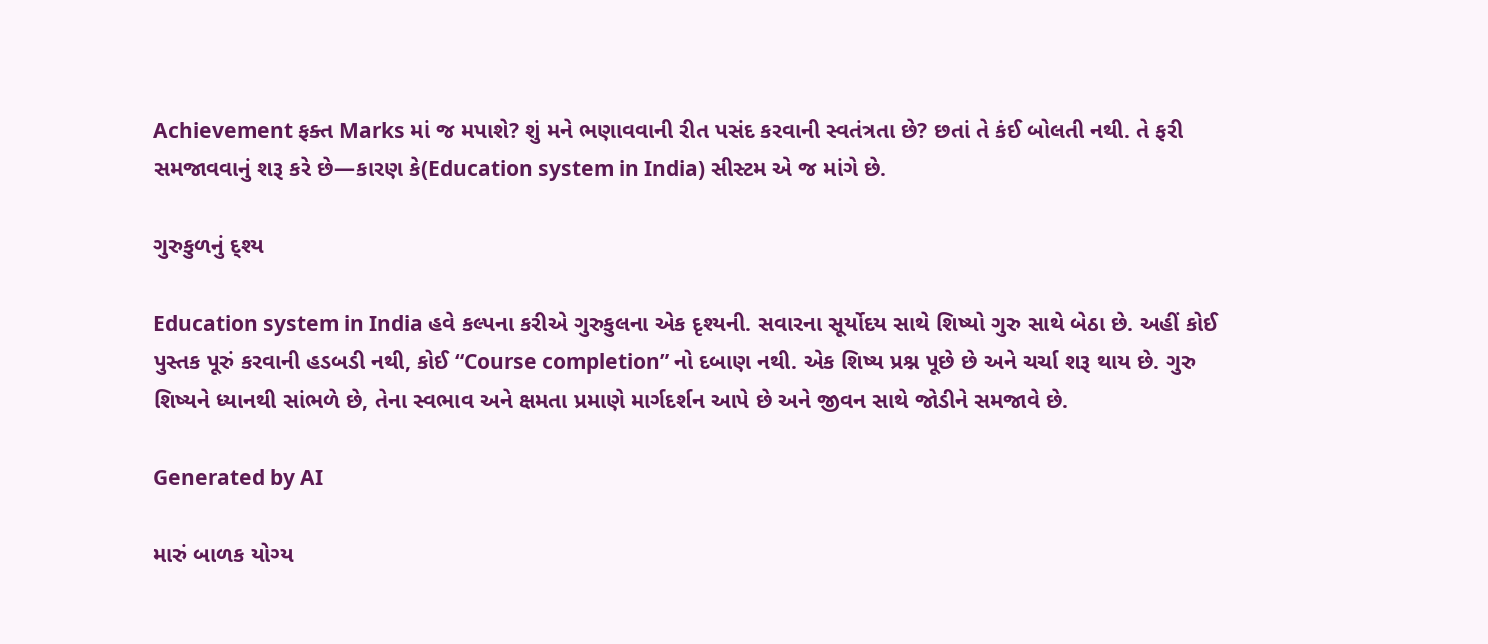Achievement ફક્ત Marks માં જ મપાશે? શું મને ભણાવવાની રીત પસંદ કરવાની સ્વતંત્રતા છે? છતાં તે કંઈ બોલતી નથી. તે ફરી સમજાવવાનું શરૂ કરે છે—કારણ કે(Education system in India) સીસ્ટમ એ જ માંગે છે.

ગુરુકુળનું દ્શ્ય

Education system in India હવે કલ્પના કરીએ ગુરુકુલના એક દૃશ્યની. સવારના સૂર્યોદય સાથે શિષ્યો ગુરુ સાથે બેઠા છે. અહીં કોઈ પુસ્તક પૂરું કરવાની હડબડી નથી, કોઈ “Course completion” નો દબાણ નથી. એક શિષ્ય પ્રશ્ન પૂછે છે અને ચર્ચા શરૂ થાય છે. ગુરુ શિષ્યને ધ્યાનથી સાંભળે છે, તેના સ્વભાવ અને ક્ષમતા પ્રમાણે માર્ગદર્શન આપે છે અને જીવન સાથે જોડીને સમજાવે છે.

Generated by AI

મારું બાળક યોગ્ય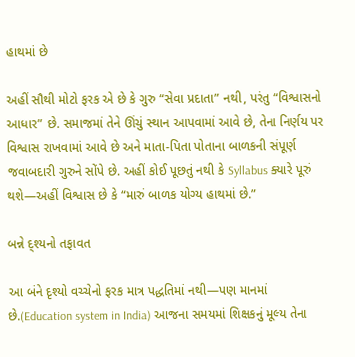હાથમાં છે

અહીં સૌથી મોટો ફરક એ છે કે ગુરુ “સેવા પ્રદાતા” નથી, પરંતુ “વિશ્વાસનો આધાર” છે. સમાજમાં તેને ઊંચું સ્થાન આપવામાં આવે છે, તેના નિર્ણય પર વિશ્વાસ રાખવામાં આવે છે અને માતા-પિતા પોતાના બાળકની સંપૂર્ણ જવાબદારી ગુરુને સોંપે છે. અહીં કોઈ પૂછતું નથી કે Syllabus ક્યારે પૂરું થશે—અહીં વિશ્વાસ છે કે “મારું બાળક યોગ્ય હાથમાં છે.”

બન્ને દ્શ્યનો તફાવત

આ બંને દૃશ્યો વચ્ચેનો ફરક માત્ર પદ્ધતિમાં નથી—પણ માનમાં છે.(Education system in India) આજના સમયમાં શિક્ષકનું મૂલ્ય તેના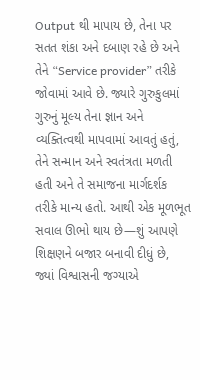Output થી માપાય છે, તેના પર સતત શંકા અને દબાણ રહે છે અને તેને “Service provider” તરીકે જોવામાં આવે છે. જ્યારે ગુરુકુલમાં ગુરુનું મૂલ્ય તેના જ્ઞાન અને વ્યક્તિત્વથી માપવામાં આવતું હતું, તેને સન્માન અને સ્વતંત્રતા મળતી હતી અને તે સમાજના માર્ગદર્શક તરીકે માન્ય હતો. આથી એક મૂળભૂત સવાલ ઊભો થાય છે—શું આપણે શિક્ષણને બજાર બનાવી દીધું છે, જ્યાં વિશ્વાસની જગ્યાએ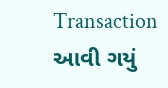Transaction આવી ગયું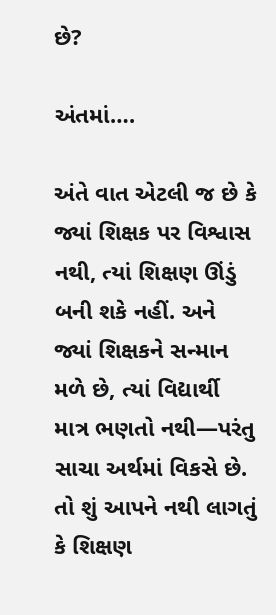છે?

અંતમાં….

અંતે વાત એટલી જ છે કે જ્યાં શિક્ષક પર વિશ્વાસ નથી, ત્યાં શિક્ષણ ઊંડું બની શકે નહીં. અને જ્યાં શિક્ષકને સન્માન મળે છે, ત્યાં વિદ્યાર્થી માત્ર ભણતો નથી—પરંતુ સાચા અર્થમાં વિકસે છે. તો શું આપને નથી લાગતું કે શિક્ષણ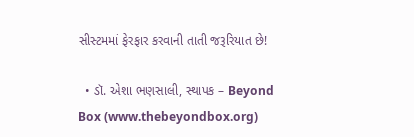સીસ્ટમમાં ફેરફાર કરવાની તાતી જરૂરિયાત છે!

  • ડૉ. એશા ભણસાલી, સ્થાપક – Beyond Box (www.thebeyondbox.org)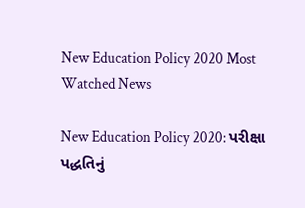New Education Policy 2020 Most Watched News

New Education Policy 2020: પરીક્ષા પદ્ધતિનું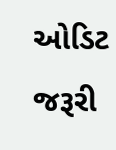ઓડિટ જરૂરી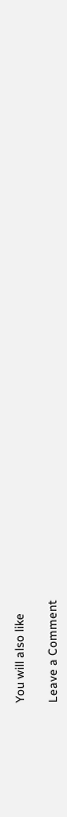You will also like

Leave a Comment